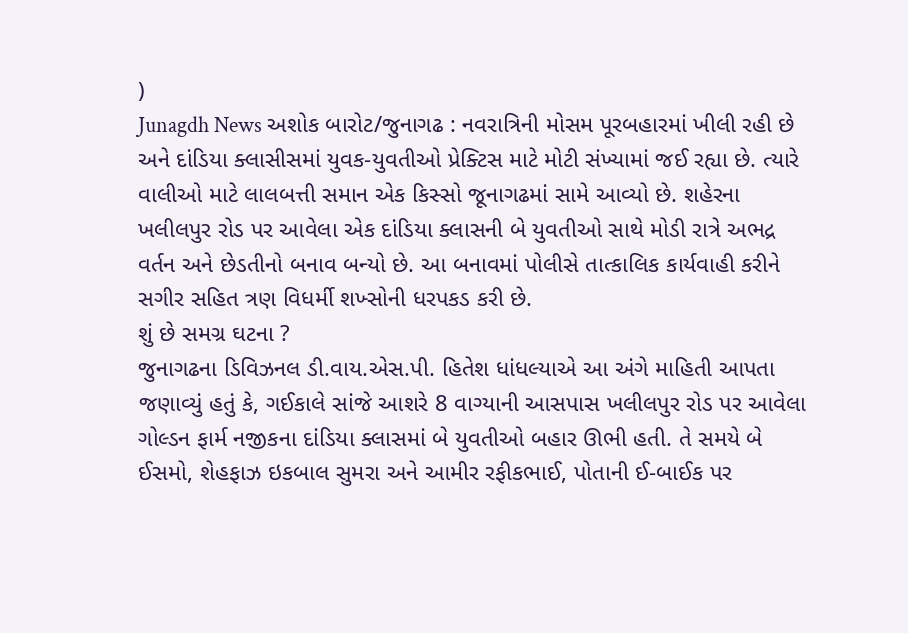)
Junagdh News અશોક બારોટ/જુનાગઢ : નવરાત્રિની મોસમ પૂરબહારમાં ખીલી રહી છે અને દાંડિયા ક્લાસીસમાં યુવક-યુવતીઓ પ્રેક્ટિસ માટે મોટી સંખ્યામાં જઈ રહ્યા છે. ત્યારે વાલીઓ માટે લાલબત્તી સમાન એક કિસ્સો જૂનાગઢમાં સામે આવ્યો છે. શહેરના ખલીલપુર રોડ પર આવેલા એક દાંડિયા ક્લાસની બે યુવતીઓ સાથે મોડી રાત્રે અભદ્ર વર્તન અને છેડતીનો બનાવ બન્યો છે. આ બનાવમાં પોલીસે તાત્કાલિક કાર્યવાહી કરીને સગીર સહિત ત્રણ વિધર્મી શખ્સોની ધરપકડ કરી છે.
શું છે સમગ્ર ઘટના ?
જુનાગઢના ડિવિઝનલ ડી.વાય.એસ.પી. હિતેશ ધાંધલ્યાએ આ અંગે માહિતી આપતા જણાવ્યું હતું કે, ગઈકાલે સાંજે આશરે 8 વાગ્યાની આસપાસ ખલીલપુર રોડ પર આવેલા ગોલ્ડન ફાર્મ નજીકના દાંડિયા ક્લાસમાં બે યુવતીઓ બહાર ઊભી હતી. તે સમયે બે ઈસમો, શેહફાઝ ઇકબાલ સુમરા અને આમીર રફીકભાઈ, પોતાની ઈ-બાઈક પર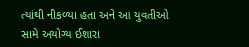ત્યાંથી નીકળ્યા હતા અને આ યુવતીઓ સામે અયોગ્ય ઈશારા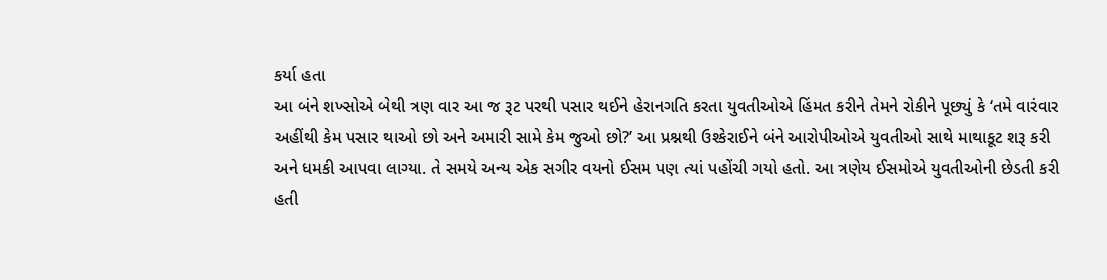કર્યા હતા
આ બંને શખ્સોએ બેથી ત્રણ વાર આ જ રૂટ પરથી પસાર થઈને હેરાનગતિ કરતા યુવતીઓએ હિંમત કરીને તેમને રોકીને પૂછ્યું કે ‘તમે વારંવાર અહીંથી કેમ પસાર થાઓ છો અને અમારી સામે કેમ જુઓ છો?’ આ પ્રશ્નથી ઉશ્કેરાઈને બંને આરોપીઓએ યુવતીઓ સાથે માથાકૂટ શરૂ કરી અને ધમકી આપવા લાગ્યા. તે સમયે અન્ય એક સગીર વયનો ઈસમ પણ ત્યાં પહોંચી ગયો હતો. આ ત્રણેય ઈસમોએ યુવતીઓની છેડતી કરી હતી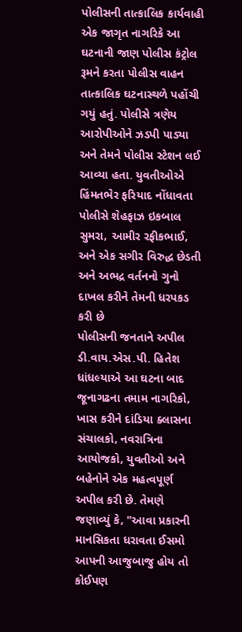પોલીસની તાત્કાલિક કાર્યવાહી
એક જાગૃત નાગરિકે આ ઘટનાની જાણ પોલીસ કંટ્રોલ રૂમને કરતા પોલીસ વાહન તાત્કાલિક ઘટનાસ્થળે પહોંચી ગયું હતું. પોલીસે ત્રણેય આરોપીઓને ઝડપી પાડ્યા અને તેમને પોલીસ સ્ટેશન લઈ આવ્યા હતા. યુવતીઓએ હિંમતભેર ફરિયાદ નોંધાવતા પોલીસે શેહફાઝ ઇકબાલ સુમરા, આમીર રફીકભાઈ, અને એક સગીર વિરુદ્ધ છેડતી અને અભદ્ર વર્તનનો ગુનો દાખલ કરીને તેમની ધરપકડ કરી છે
પોલીસની જનતાને અપીલ
ડી.વાય.એસ.પી. હિતેશ ધાંધલ્યાએ આ ઘટના બાદ જૂનાગઢના તમામ નાગરિકો, ખાસ કરીને દાંડિયા ક્લાસના સંચાલકો, નવરાત્રિના આયોજકો, યુવતીઓ અને બહેનોને એક મહત્વપૂર્ણ અપીલ કરી છે. તેમણે જણાવ્યું કે, "આવા પ્રકારની માનસિકતા ધરાવતા ઈસમો આપની આજુબાજુ હોય તો કોઈપણ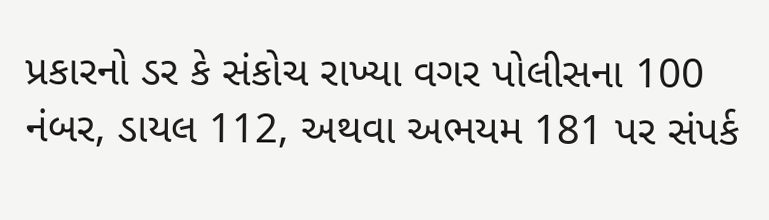પ્રકારનો ડર કે સંકોચ રાખ્યા વગર પોલીસના 100 નંબર, ડાયલ 112, અથવા અભયમ 181 પર સંપર્ક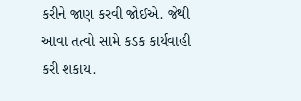કરીને જાણ કરવી જોઈએ. જેથી આવા તત્વો સામે કડક કાર્યવાહી કરી શકાય.